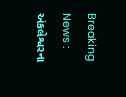Breaking News : અંકલેશ્વરના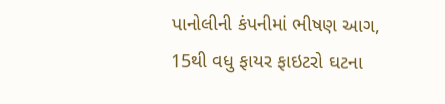પાનોલીની કંપનીમાં ભીષણ આગ, 15થી વધુ ફાયર ફાઇટરો ઘટના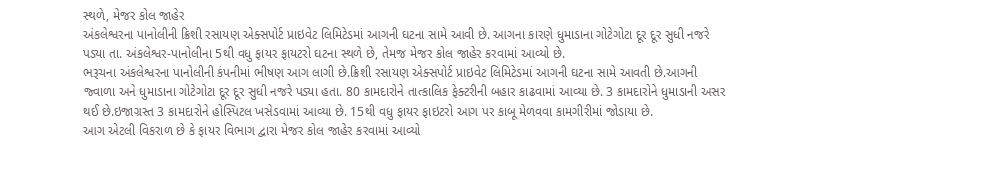સ્થળે, મેજર કોલ જાહેર
અંકલેશ્વરના પાનોલીની ક્રિશી રસાયણ એક્સપોર્ટ પ્રાઇવેટ લિમિટેડમાં આગની ઘટના સામે આવી છે. આગના કારણે ધુમાડાના ગોટેગોટા દૂર દૂર સુધી નજરે પડ્યા તા. અંકલેશ્વર-પાનોલીના 5થી વધુ ફાયર ફાયટરો ઘટના સ્થળે છે, તેમજ મેજર કોલ જાહેર કરવામાં આવ્યો છે.
ભરૂચના અંકલેશ્વરના પાનોલીની કંપનીમાં ભીષણ આગ લાગી છે.ક્રિશી રસાયણ એક્સપોર્ટ પ્રાઇવેટ લિમિટેડમાં આગની ઘટના સામે આવતી છે.આગની જ્વાળા અને ધુમાડાના ગોટેગોટા દૂર દૂર સુધી નજરે પડ્યા હતા. 80 કામદારોને તાત્કાલિક ફેક્ટરીની બહાર કાઢવામાં આવ્યા છે. 3 કામદારોને ધુમાડાની અસર થઈ છે.ઇજાગ્રસ્ત 3 કામદારોને હોસ્પિટલ ખસેડવામાં આવ્યા છે. 15થી વધુ ફાયર ફાઇટરો આગ પર કાબૂ મેળવવા કામગીરીમાં જોડાયા છે.
આગ એટલી વિકરાળ છે કે ફાયર વિભાગ દ્વારા મેજર કોલ જાહેર કરવામાં આવ્યો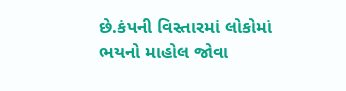છે.કંપની વિસ્તારમાં લોકોમાં ભયનો માહોલ જોવા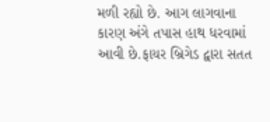મળી રહ્યો છે. આગ લાગવાના કારણ અંગે તપાસ હાથ ધરવામાં આવી છે.ફાયર બ્રિગેડ દ્વારા સતત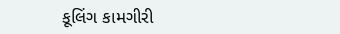કૂલિંગ કામગીરી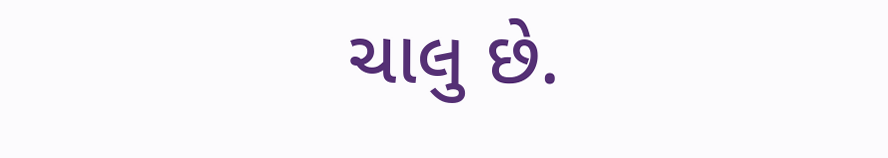ચાલુ છે.